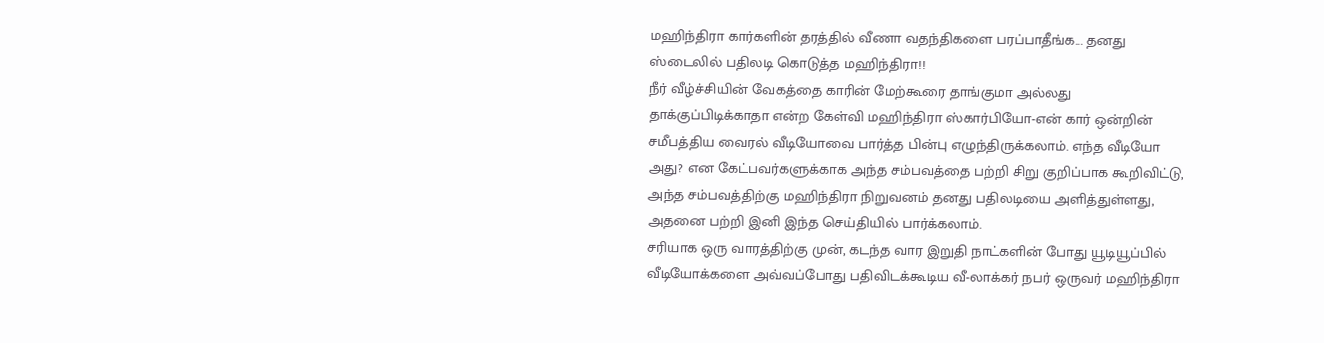மஹிந்திரா கார்களின் தரத்தில் வீணா வதந்திகளை பரப்பாதீங்க... தனது ஸ்டைலில் பதிலடி கொடுத்த மஹிந்திரா!!
நீர் வீழ்ச்சியின் வேகத்தை காரின் மேற்கூரை தாங்குமா அல்லது தாக்குப்பிடிக்காதா என்ற கேள்வி மஹிந்திரா ஸ்கார்பியோ-என் கார் ஒன்றின் சமீபத்திய வைரல் வீடியோவை பார்த்த பின்பு எழுந்திருக்கலாம். எந்த வீடியோ அது? என கேட்பவர்களுக்காக அந்த சம்பவத்தை பற்றி சிறு குறிப்பாக கூறிவிட்டு, அந்த சம்பவத்திற்கு மஹிந்திரா நிறுவனம் தனது பதிலடியை அளித்துள்ளது, அதனை பற்றி இனி இந்த செய்தியில் பார்க்கலாம்.
சரியாக ஒரு வாரத்திற்கு முன், கடந்த வார இறுதி நாட்களின் போது யூடியூப்பில் வீடியோக்களை அவ்வப்போது பதிவிடக்கூடிய வீ-லாக்கர் நபர் ஒருவர் மஹிந்திரா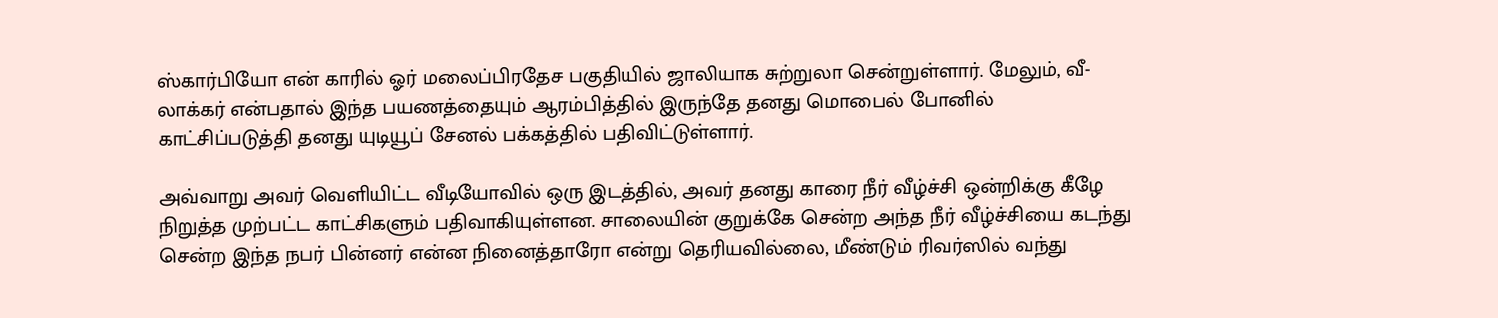ஸ்கார்பியோ என் காரில் ஓர் மலைப்பிரதேச பகுதியில் ஜாலியாக சுற்றுலா சென்றுள்ளார். மேலும், வீ-லாக்கர் என்பதால் இந்த பயணத்தையும் ஆரம்பித்தில் இருந்தே தனது மொபைல் போனில் காட்சிப்படுத்தி தனது யுடியூப் சேனல் பக்கத்தில் பதிவிட்டுள்ளார்.

அவ்வாறு அவர் வெளியிட்ட வீடியோவில் ஒரு இடத்தில், அவர் தனது காரை நீர் வீழ்ச்சி ஒன்றிக்கு கீழே நிறுத்த முற்பட்ட காட்சிகளும் பதிவாகியுள்ளன. சாலையின் குறுக்கே சென்ற அந்த நீர் வீழ்ச்சியை கடந்து சென்ற இந்த நபர் பின்னர் என்ன நினைத்தாரோ என்று தெரியவில்லை, மீண்டும் ரிவர்ஸில் வந்து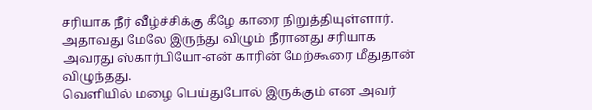சரியாக நீர் வீழ்ச்சிக்கு கீழே காரை நிறுத்தியுள்ளார். அதாவது மேலே இருந்து விழும் நீரானது சரியாக அவரது ஸ்கார்பியோ-என் காரின் மேற்கூரை மீதுதான் விழுந்தது.
வெளியில் மழை பெய்துபோல் இருக்கும் என அவர்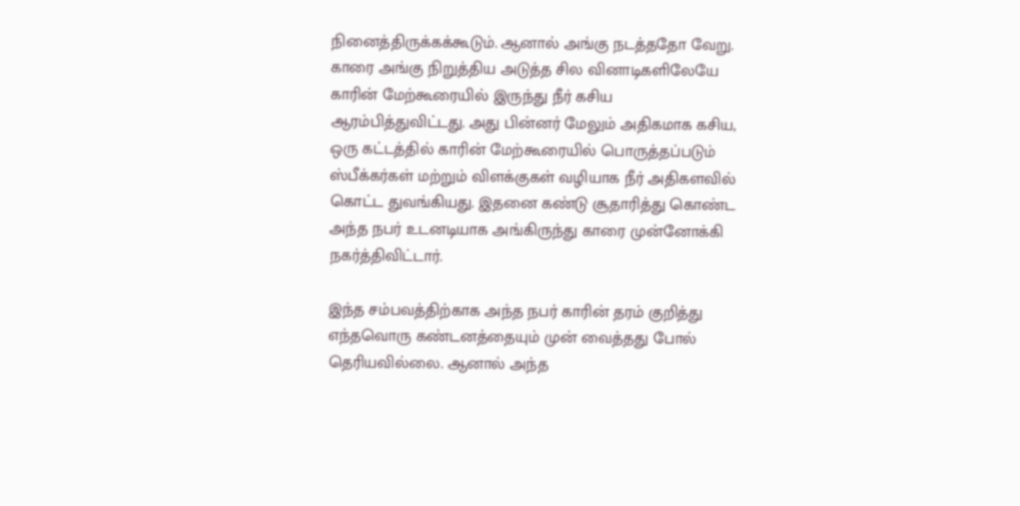நினைத்திருக்கக்கூடும். ஆனால் அங்கு நடத்ததோ வேறு. காரை அங்கு நிறுத்திய அடுத்த சில வினாடிகளிலேயே காரின் மேற்கூரையில் இருந்து நீர் கசிய ஆரம்பித்துவிட்டது. அது பின்னர் மேலும் அதிகமாக கசிய, ஒரு கட்டத்தில் காரின் மேற்கூரையில் பொருத்தப்படும் ஸ்பீக்கர்கள் மற்றும் விளக்குகள் வழியாக நீர் அதிகளவில் கொட்ட துவங்கியது. இதனை கண்டு சூதாரித்து கொண்ட அந்த நபர் உடனடியாக அங்கிருந்து காரை முன்னோக்கி நகர்த்திவிட்டார்.

இந்த சம்பவத்திற்காக அந்த நபர் காரின் தரம் குறித்து எந்தவொரு கண்டனத்தையும் முன் வைத்தது போல் தெரியவில்லை. ஆனால் அந்த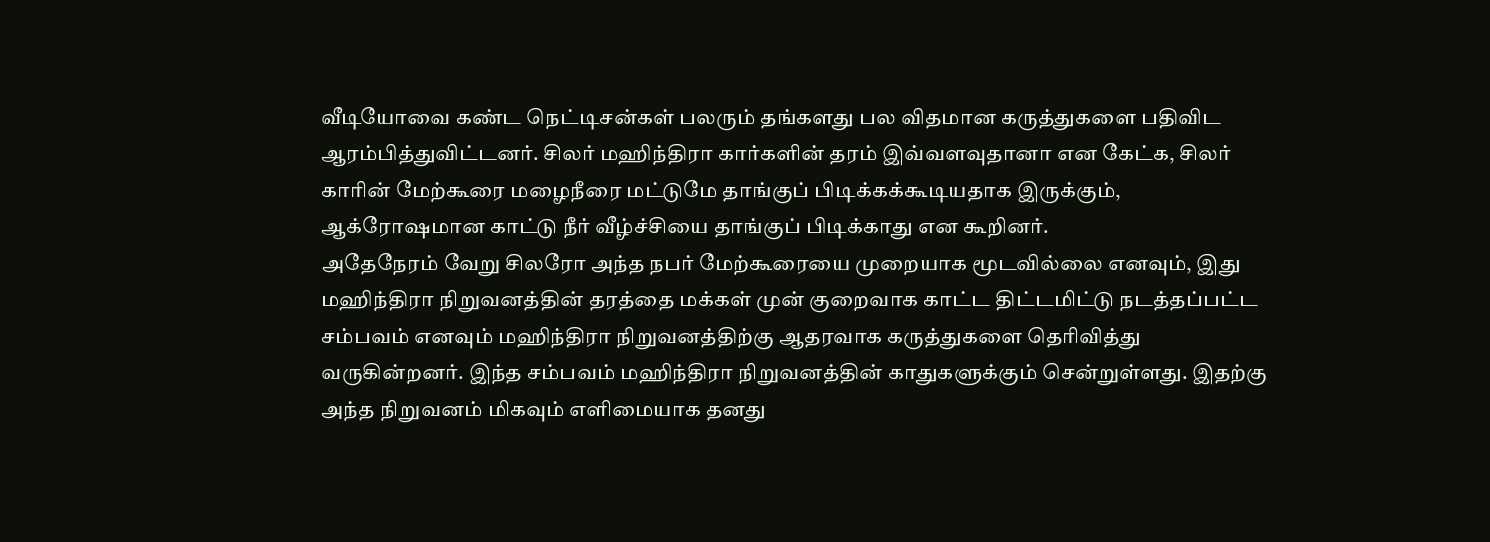வீடியோவை கண்ட நெட்டிசன்கள் பலரும் தங்களது பல விதமான கருத்துகளை பதிவிட ஆரம்பித்துவிட்டனர். சிலர் மஹிந்திரா கார்களின் தரம் இவ்வளவுதானா என கேட்க, சிலர் காரின் மேற்கூரை மழைநீரை மட்டுமே தாங்குப் பிடிக்கக்கூடியதாக இருக்கும், ஆக்ரோஷமான காட்டு நீர் வீழ்ச்சியை தாங்குப் பிடிக்காது என கூறினர்.
அதேநேரம் வேறு சிலரோ அந்த நபர் மேற்கூரையை முறையாக மூடவில்லை எனவும், இது மஹிந்திரா நிறுவனத்தின் தரத்தை மக்கள் முன் குறைவாக காட்ட திட்டமிட்டு நடத்தப்பட்ட சம்பவம் எனவும் மஹிந்திரா நிறுவனத்திற்கு ஆதரவாக கருத்துகளை தெரிவித்து வருகின்றனர். இந்த சம்பவம் மஹிந்திரா நிறுவனத்தின் காதுகளுக்கும் சென்றுள்ளது. இதற்கு அந்த நிறுவனம் மிகவும் எளிமையாக தனது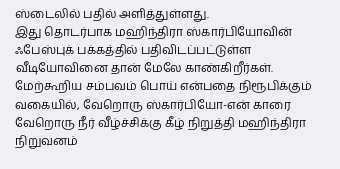ஸ்டைலில் பதில் அளித்துள்ளது.
இது தொடர்பாக மஹிந்திரா ஸ்கார்பியோவின் ஃபேஸ்புக் பக்கத்தில் பதிவிடப்பட்டுள்ள வீடியோவினை தான் மேலே காண்கிறீர்கள். மேற்கூறிய சம்பவம் பொய் என்பதை நிரூபிக்கும் வகையில், வேறொரு ஸ்கார்பியோ-என் காரை வேறொரு நீர் வீழ்ச்சிக்கு கீழ் நிறுத்தி மஹிந்திரா நிறுவனம்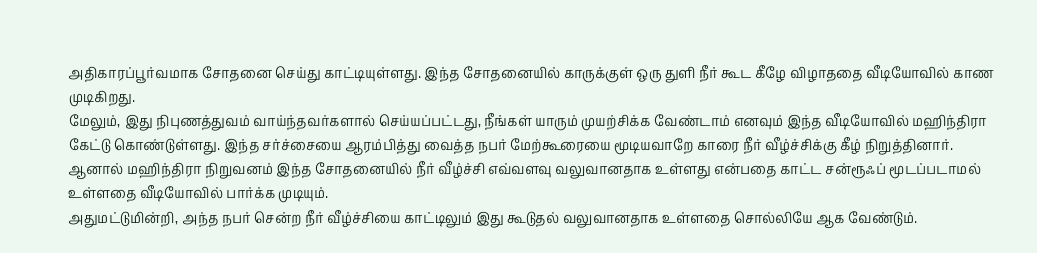அதிகாரப்பூர்வமாக சோதனை செய்து காட்டியுள்ளது. இந்த சோதனையில் காருக்குள் ஒரு துளி நீர் கூட கீழே விழாததை வீடியோவில் காண முடிகிறது.
மேலும், இது நிபுணத்துவம் வாய்ந்தவர்களால் செய்யப்பட்டது, நீங்கள் யாரும் முயற்சிக்க வேண்டாம் எனவும் இந்த வீடியோவில் மஹிந்திரா கேட்டு கொண்டுள்ளது. இந்த சர்ச்சையை ஆரம்பித்து வைத்த நபர் மேற்கூரையை மூடியவாறே காரை நீர் வீழ்ச்சிக்கு கீழ் நிறுத்தினார். ஆனால் மஹிந்திரா நிறுவனம் இந்த சோதனையில் நீர் வீழ்ச்சி எவ்வளவு வலுவானதாக உள்ளது என்பதை காட்ட சன்ரூஃப் மூடப்படாமல் உள்ளதை வீடியோவில் பார்க்க முடியும்.
அதுமட்டுமின்றி, அந்த நபர் சென்ற நீர் வீழ்ச்சியை காட்டிலும் இது கூடுதல் வலுவானதாக உள்ளதை சொல்லியே ஆக வேண்டும்.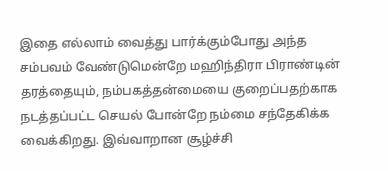இதை எல்லாம் வைத்து பார்க்கும்போது அந்த சம்பவம் வேண்டுமென்றே மஹிந்திரா பிராண்டின் தரத்தையும், நம்பகத்தன்மையை குறைப்பதற்காக நடத்தப்பட்ட செயல் போன்றே நம்மை சந்தேகிக்க வைக்கிறது. இவ்வாறான சூழ்ச்சி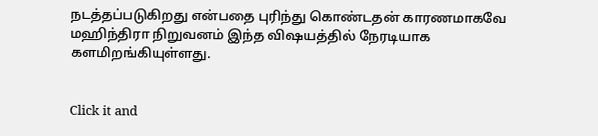நடத்தப்படுகிறது என்பதை புரிந்து கொண்டதன் காரணமாகவே மஹிந்திரா நிறுவனம் இந்த விஷயத்தில் நேரடியாக களமிறங்கியுள்ளது.


Click it and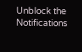Unblock the Notifications